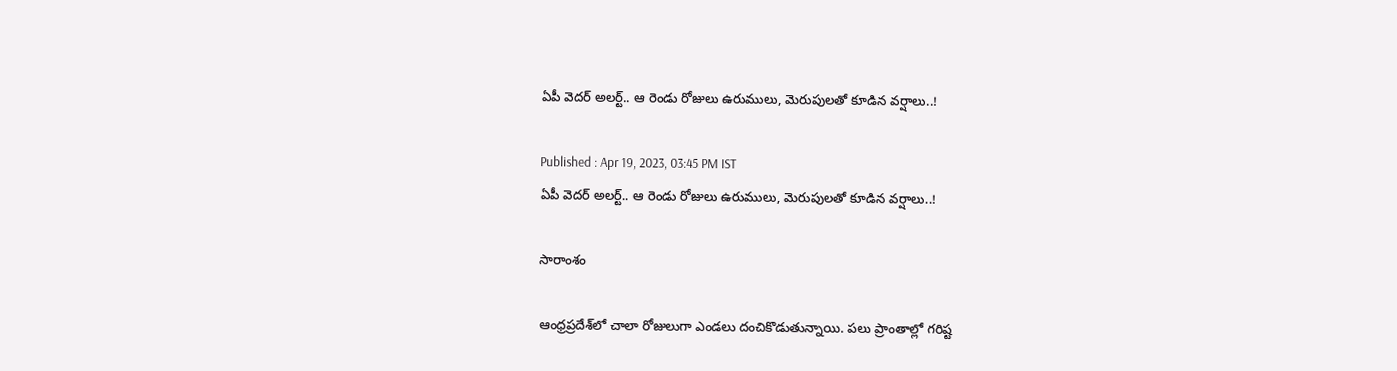ఏపీ వెదర్ అలర్ట్.. ఆ రెండు రోజులు ఉరుములు, మెరుపులతో కూడిన వర్షాలు..!

Published : Apr 19, 2023, 03:45 PM IST
ఏపీ వెదర్ అలర్ట్.. ఆ రెండు రోజులు ఉరుములు, మెరుపులతో కూడిన వర్షాలు..!

సారాంశం

ఆంధ్రప్రదేశ్‌లో చాలా రోజులుగా ఎండలు దంచికొడుతున్నాయి. పలు ప్రాంతాల్లో గరిష్ట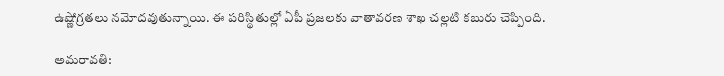ఉష్ణోగ్రతలు నమోదవుతున్నాయి. ఈ పరిస్థితుల్లో ఏపీ ప్రజలకు వాతావరణ శాఖ చల్లటి కబురు చెప్పింది.

అమరావతి: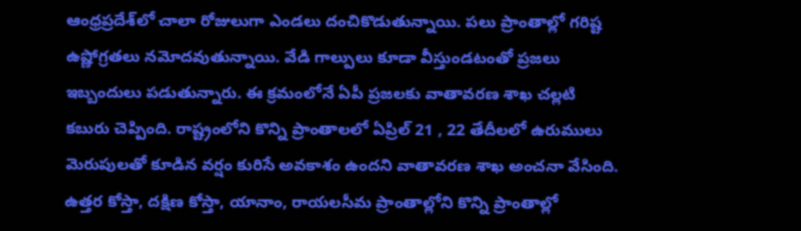ఆంధ్రప్రదేశ్‌లో చాలా రోజులుగా ఎండలు దంచికొడుతున్నాయి. పలు ప్రాంతాల్లో గరిష్ట ఉష్ణోగ్రతలు నమోదవుతున్నాయి. వేడి గాల్పులు కూడా వీస్తుండటంతో ప్రజలు ఇబ్బందులు పడుతున్నారు. ఈ క్రమంలోనే ఏపీ ప్రజలకు వాతావరణ శాఖ చల్లటి కబురు చెప్పింది. రాష్ట్రంలోని కొన్ని ప్రాంతాలలో ఏప్రిల్ 21 , 22 తేదీలలో ఉరుములు మెరుపులతో కూడిన వర్షం కురిసే అవకాశం ఉందని వాతావరణ శాఖ అంచనా వేసింది. ఉత్తర కోస్తా, దక్షిణ కోస్తా, యానాం, రాయలసీమ ప్రాంతాల్లోని కొన్ని ప్రాంతాల్లో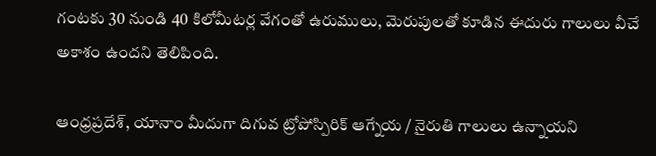గంటకు 30 నుండి 40 కిలోమీటర్ల వేగంతో ఉరుములు, మెరుపులతో కూడిన ఈదురు గాలులు వీచే అకాశం ఉందని తెలిపింది.

ఆంధ్రప్రదేశ్, యానాం మీదుగా దిగువ ట్రోపోస్పిరిక్ ఆగ్నేయ / నైరుతి గాలులు ఉన్నాయని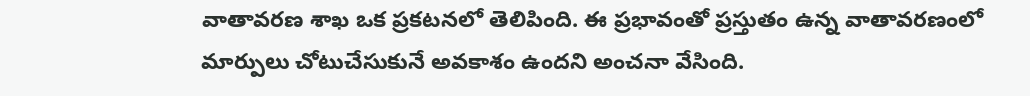వాతావరణ శాఖ ఒక ప్రకటనలో తెలిపింది. ఈ ప్రభావంతో ప్రస్తుతం ఉన్న వాతావరణంలో మార్పులు చోటుచేసుకునే అవకాశం ఉందని అంచనా వేసింది.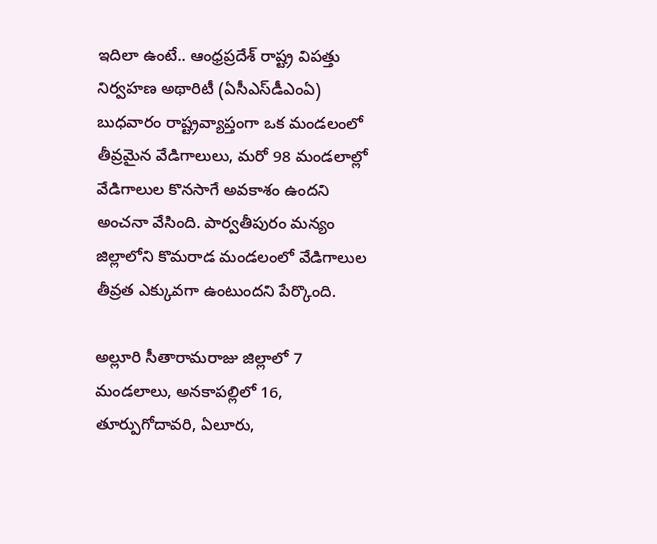ఇదిలా ఉంటే.. ఆంధ్రప్రదేశ్ రాష్ట్ర విపత్తు నిర్వహణ అథారిటీ (ఏసీఎస్‌డీఎంఏ) బుధవారం రాష్ట్రవ్యాప్తంగా ఒక మండలంలో తీవ్రమైన వేడిగాలులు, మరో 98 మండలాల్లో వేడిగాలుల కొనసాగే అవకాశం ఉందని అంచనా వేసింది. పార్వతీపురం మన్యం జిల్లాలోని కొమరాడ మండలంలో వేడిగాలుల  తీవ్రత ఎక్కువగా ఉంటుందని పేర్కొంది.

అల్లూరి సీతారామరాజు జిల్లాలో 7 మండలాలు, అనకాపల్లిలో 16, తూర్పుగోదావరి, ఏలూరు,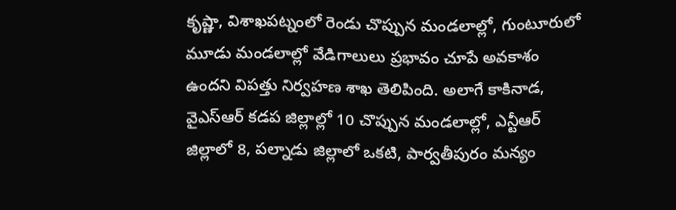కృష్ణా, విశాఖపట్నంలో రెండు చొప్పున మండలాల్లో, గుంటూరులో మూడు మండలాల్లో వేడిగాలులు ప్రభావం చూపే అవకాశం ఉందని విపత్తు నిర్వహణ శాఖ తెలిపింది. అలాగే కాకినాడ, వైఎస్ఆర్ కడప జిల్లాల్లో 10 చొప్పున మండలాల్లో, ఎన్టీఆర్‌ జిల్లాలో 8, పల్నాడు జిల్లాలో ఒకటి, పార్వతీపురం మన్యం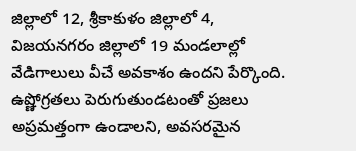జిల్లాలో 12, శ్రీకాకుళం జిల్లాలో 4, విజయనగరం జిల్లాలో 19 మండలాల్లో వేడిగాలులు వీచే అవకాశం ఉందని పేర్కొంది. ఉష్ణోగ్రతలు పెరుగుతుండటంతో ప్రజలు అప్రమత్తంగా ఉండాలని, అవసరమైన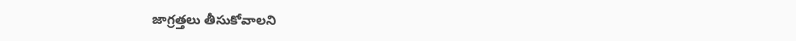జాగ్రత్తలు తీసుకోవాలని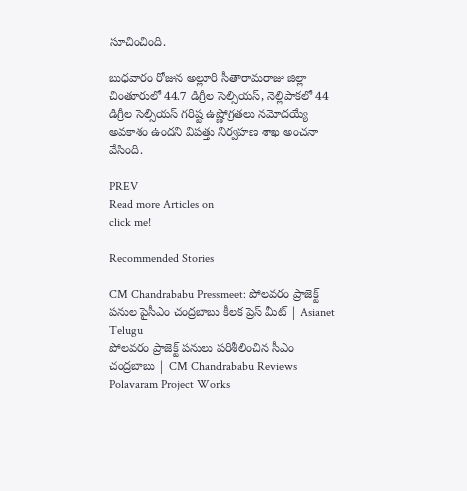సూచించింది.

బుధవారం రోజున అల్లూరి సీతారామరాజు జిల్లా చింతూరులో 44.7 డిగ్రీల సెల్సియస్‌, నెల్లిపాకలో 44 డిగ్రీల సెల్సియస్‌ గరిష్ట ఉష్ణోగ్రతలు నమోదయ్యే అవకాశం ఉందని విపత్తు నిర్వహణ శాఖ అంచనా వేసింది.

PREV
Read more Articles on
click me!

Recommended Stories

CM Chandrababu Pressmeet: పోలవరం ప్రాజెక్ట్ పనుల పైసీఎం చంద్రబాబు కీలక ప్రెస్ మీట్ | Asianet Telugu
పోలవరం ప్రాజెక్ట్ పనులు పరిశీలించిన సీఎం చంద్రబాబు | CM Chandrababu Reviews Polavaram Project Works